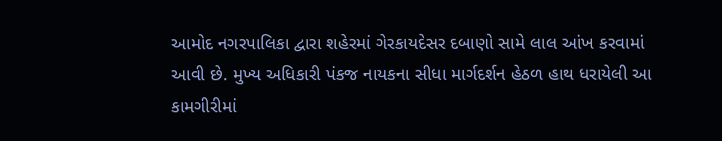આમોદ નગરપાલિકા દ્વારા શહેરમાં ગેરકાયદેસર દબાણો સામે લાલ આંખ કરવામાં આવી છે. મુખ્ય અધિકારી પંકજ નાયકના સીધા માર્ગદર્શન હેઠળ હાથ ધરાયેલી આ કામગીરીમાં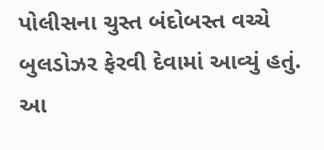પોલીસના ચુસ્ત બંદોબસ્ત વચ્ચે બુલડોઝર ફેરવી દેવામાં આવ્યું હતું.
આ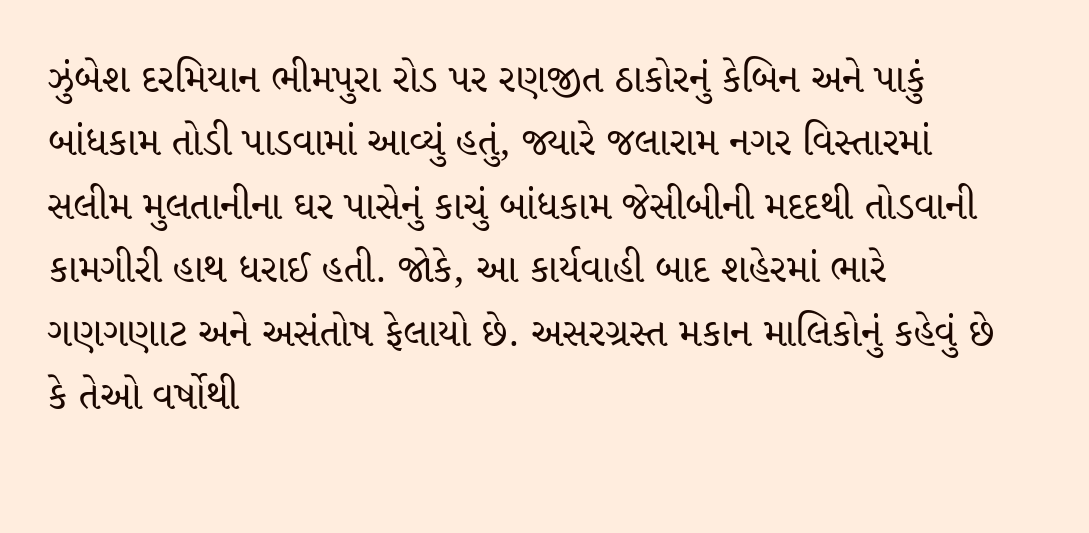ઝુંબેશ દરમિયાન ભીમપુરા રોડ પર રણજીત ઠાકોરનું કેબિન અને પાકું બાંધકામ તોડી પાડવામાં આવ્યું હતું, જ્યારે જલારામ નગર વિસ્તારમાં સલીમ મુલતાનીના ઘર પાસેનું કાચું બાંધકામ જેસીબીની મદદથી તોડવાની કામગીરી હાથ ધરાઈ હતી. જોકે, આ કાર્યવાહી બાદ શહેરમાં ભારે ગણગણાટ અને અસંતોષ ફેલાયો છે. અસરગ્રસ્ત મકાન માલિકોનું કહેવું છે કે તેઓ વર્ષોથી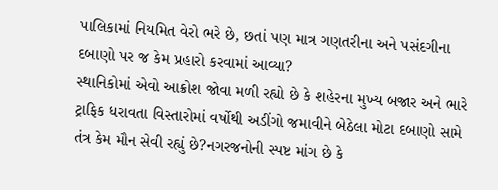પાલિકામાં નિયમિત વેરો ભરે છે, છતાં પણ માત્ર ગણતરીના અને પસંદગીના દબાણો પર જ કેમ પ્રહારો કરવામાં આવ્યા?
સ્થાનિકોમાં એવો આક્રોશ જોવા મળી રહ્યો છે કે શહેરના મુખ્ય બજાર અને ભારે ટ્રાફિક ધરાવતા વિસ્તારોમાં વર્ષોથી અડીંગો જમાવીને બેઠેલા મોટા દબાણો સામે તંત્ર કેમ મૌન સેવી રહ્યું છે?નગરજનોની સ્પષ્ટ માંગ છે કે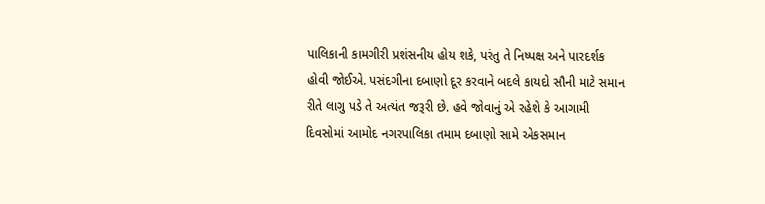પાલિકાની કામગીરી પ્રશંસનીય હોય શકે, પરંતુ તે નિષ્પક્ષ અને પારદર્શક હોવી જોઈએ. પસંદગીના દબાણો દૂર કરવાને બદલે કાયદો સૌની માટે સમાન રીતે લાગુ પડે તે અત્યંત જરૂરી છે. હવે જોવાનું એ રહેશે કે આગામી દિવસોમાં આમોદ નગરપાલિકા તમામ દબાણો સામે એકસમાન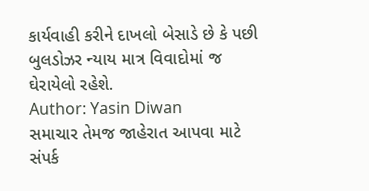કાર્યવાહી કરીને દાખલો બેસાડે છે કે પછી બુલડોઝર ન્યાય માત્ર વિવાદોમાં જ ઘેરાયેલો રહેશે.
Author: Yasin Diwan
સમાચાર તેમજ જાહેરાત આપવા માટે સંપર્ક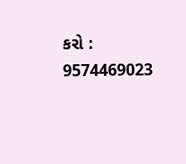કરો : 9574469023